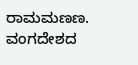ರಾಮಮಣಣ.
ವಂಗದೇಶದ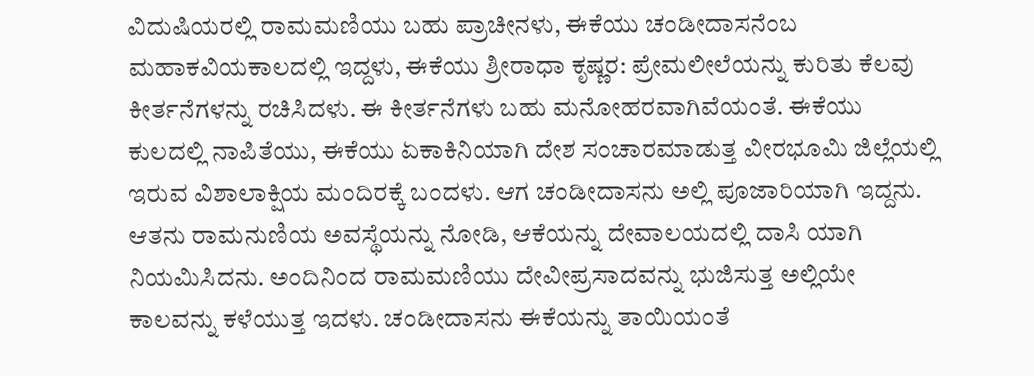ವಿದುಷಿಯರಲ್ಲಿ ರಾಮಮಣಿಯು ಬಹು ಪ್ರಾಚೀನಳು, ಈಕೆಯು ಚಂಡೀದಾಸನೆಂಬ ಮಹಾಕವಿಯಕಾಲದಲ್ಲಿ ಇದ್ದಳು, ಈಕೆಯು ಶ್ರೀರಾಧಾ ಕೃಷ್ಣರ: ಪ್ರೇಮಲೀಲೆಯನ್ನು ಕುರಿತು ಕೆಲವು ಕೀರ್ತನೆಗಳನ್ನು ರಚಿಸಿದಳು. ಈ ಕೀರ್ತನೆಗಳು ಬಹು ಮನೋಹರವಾಗಿವೆಯಂತೆ. ಈಕೆಯು ಕುಲದಲ್ಲಿ ನಾಪಿತೆಯು, ಈಕೆಯು ಏಕಾಕಿನಿಯಾಗಿ ದೇಶ ಸಂಚಾರಮಾಡುತ್ತ ವೀರಭೂಮಿ ಜಿಲ್ಲೆಯಲ್ಲಿ ಇರುವ ವಿಶಾಲಾಕ್ಷಿಯ ಮಂದಿರಕ್ಕೆ ಬಂದಳು. ಆಗ ಚಂಡೀದಾಸನು ಅಲ್ಲಿ ಪೂಜಾರಿಯಾಗಿ ಇದ್ದನು. ಆತನು ರಾಮನುಣಿಯ ಅವಸ್ಥೆಯನ್ನು ನೋಡಿ, ಆಕೆಯನ್ನು ದೇವಾಲಯದಲ್ಲಿ ದಾಸಿ ಯಾಗಿ ನಿಯಮಿಸಿದನು. ಅಂದಿನಿಂದ ರಾಮಮಣಿಯು ದೇವೀಪ್ರಸಾದವನ್ನು ಭುಜಿಸುತ್ತ ಅಲ್ಲಿಯೇ ಕಾಲವನ್ನು ಕಳೆಯುತ್ತ ಇದಳು. ಚಂಡೀದಾಸನು ಈಕೆಯನ್ನು ತಾಯಿಯಂತೆ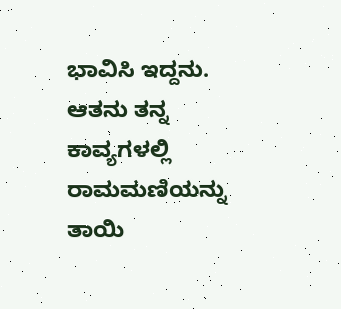ಭಾವಿಸಿ ಇದ್ದನು. ಆತನು ತನ್ನ ಕಾವ್ಯಗಳಲ್ಲಿ ರಾಮಮಣಿಯನ್ನು ತಾಯಿ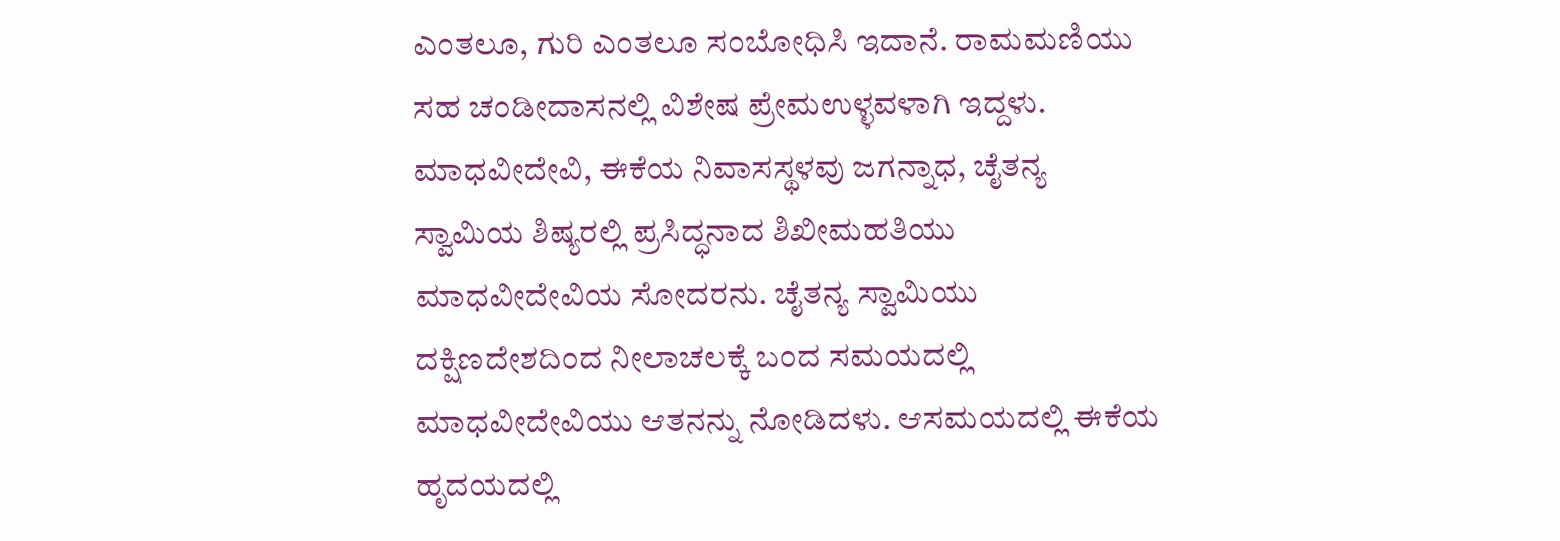ಎಂತಲೂ, ಗುರಿ ಎಂತಲೂ ಸಂಬೋಧಿಸಿ ಇದಾನೆ. ರಾಮಮಣಿಯು ಸಹ ಚಂಡೀದಾಸನಲ್ಲಿ ವಿಶೇಷ ಪ್ರೇಮಉಳ್ಳವಳಾಗಿ ಇದ್ದಳು. ಮಾಧವೀದೇವಿ, ಈಕೆಯ ನಿವಾಸಸ್ಥಳವು ಜಗನ್ನಾಧ, ಚೈತನ್ಯ ಸ್ವಾಮಿಯ ಶಿಷ್ಯರಲ್ಲಿ ಪ್ರಸಿದ್ಧನಾದ ಶಿಖೀಮಹತಿಯು ಮಾಧವೀದೇವಿಯ ಸೋದರನು. ಚೈತನ್ಯ ಸ್ವಾಮಿಯು ದಕ್ಷಿಣದೇಶದಿಂದ ನೀಲಾಚಲಕ್ಕೆ ಬಂದ ಸಮಯದಲ್ಲಿ ಮಾಧವೀದೇವಿಯು ಆತನನ್ನು ನೋಡಿದಳು. ಆಸಮಯದಲ್ಲಿ ಈಕೆಯ ಹೃದಯದಲ್ಲಿ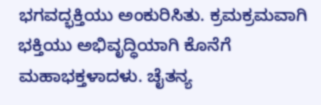ಭಗವದ್ಭಕ್ತಿಯು ಅಂಕುರಿಸಿತು. ಕ್ರಮಕ್ರಮವಾಗಿ ಭಕ್ತಿಯು ಅಭಿವೃದ್ಧಿಯಾಗಿ ಕೊನೆಗೆ ಮಹಾಭಕ್ತಳಾದಳು. ಚೈತನ್ಯ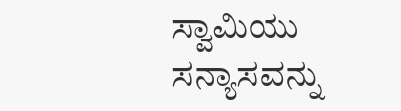ಸ್ವಾಮಿಯು ಸನ್ಯಾಸವನ್ನು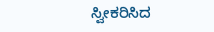ಸ್ವೀಕರಿಸಿದ